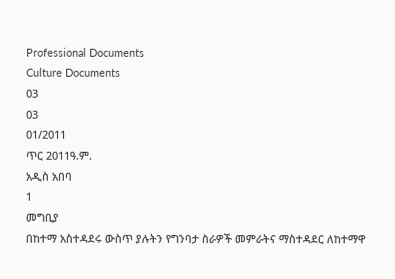Professional Documents
Culture Documents
03
03
01/2011
ጥር 2011ዓ.ም.
አዲስ አበባ
1
መግቢያ
በከተማ አስተዳደሩ ውስጥ ያሉትን የግንባታ ስራዎች መምራትና ማስተዳደር ለከተማዋ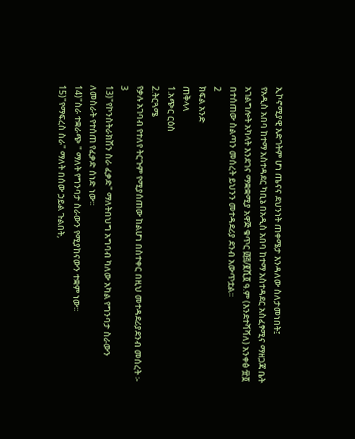ኢኮኖሚያዊ እድገትም ሆነ ጤናና ደህንነት ጠቀሜታ እንዳለው ስለታመነበት፤
የአዲስ አበባ ከተማ አስተዳደር ካቢኔ በአዲስ አበባ ከተማ አስተዳደር አስፈፃሚና ማዘጋጃ ቤት
አገልግሎት አካላት እንደገና ማቋቋሚያ አዋጅ ቁጥር ፴፭/፪ሺ፬ ዓ.ም (እንደተሻሻለ) አንቀፅ ፹፬
በተሰጠው ስልጣን መሰረት ይህንን መተዳደሪያ ደንብ አውጥቷል፡፡
2
ክፍል አንድ
ጠቅላላ
1.አጭር ርዕስ
2.ትርጓሜ
የቃሉ አገባብ የተለየ ትርጉም የሚያሰጠው ከልሆነ በስተቀር በዚህ መተዳደሪያደንብ መሰረት ፡-
3
13)"የኮንስትራክሽን ስራ ፈቃድ" ማለትበህግ አግባብ ካለው አካል የግንባታ ስራውን
ለመስራት የተሰጠ የፈቃድ ሰነድ ነው፡፡
14)"ስራ ተቋራጭ " ማለት የግንባታ ስራውን የሚያከናውን ተቋም ነው፡፡
15)"የማፍረስ ስራ" ማለት በሰው ኃይል ጉልበት,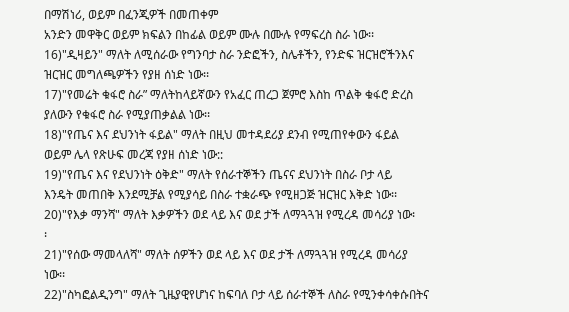በማሽነሪ, ወይም በፈንጂዎች በመጠቀም
አንድን መዋቅር ወይም ክፍልን በከፊል ወይም ሙሉ በሙሉ የማፍረስ ስራ ነው፡፡
16)"ዲዛይን" ማለት ለሚሰራው የግንባታ ስራ ንድፎችን, ስሌቶችን, የንድፍ ዝርዝሮችንእና
ዝርዝር መግለጫዎችን የያዘ ሰነድ ነው፡፡
17)"የመሬት ቁፋሮ ስራ” ማለትከላይኛውን የአፈር ጠረጋ ጀምሮ እስከ ጥልቅ ቁፋሮ ድረስ
ያለውን የቁፋሮ ስራ የሚያጠቃልል ነው፡፡
18)"የጤና እና ደህንነት ፋይል" ማለት በዚህ መተዳደሪያ ደንብ የሚጠየቀውን ፋይል
ወይም ሌላ የጽሁፍ መረጃ የያዘ ሰነድ ነው::
19)"የጤና እና የደህንነት ዕቅድ" ማለት የሰራተኞችን ጤናና ደህንነት በስራ ቦታ ላይ
እንዴት መጠበቅ እንደሚቻል የሚያሳይ በስራ ተቋራጭ የሚዘጋጅ ዝርዝር እቅድ ነው፡፡
20)"የእቃ ማንሻ" ማለት እቃዎችን ወደ ላይ እና ወደ ታች ለማጓጓዝ የሚረዳ መሳሪያ ነው፡
፡
21)"የሰው ማመላለሻ" ማለት ሰዎችን ወደ ላይ እና ወደ ታች ለማጓጓዝ የሚረዳ መሳሪያ
ነው፡፡
22)"ስካፎልዲንግ" ማለት ጊዜያዊየሆነና ከፍባለ ቦታ ላይ ሰራተኞች ለስራ የሚንቀሳቀሱበትና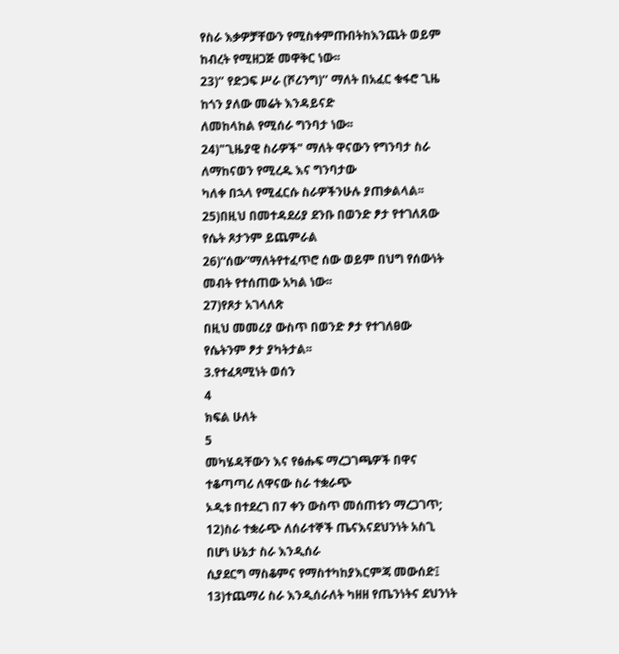የስራ እቃዎቻቸውን የሚስቀምጡበትከእንጨት ወይም ከብረት የሚዘጋጅ መዋቅር ነው፡፡
23)‘’ የድጋፍ ሥራ (ሾሪንግ)’’ ማለት በአፈር ቁፋሮ ጊዜ ከጎን ያለው መሬት እንዳይናድ
ለመከላከል የሚሰራ ግንባታ ነው፡፡
24)"ጊዜያዊ ስራዎች" ማለት ዋናውን የግንባታ ስራ ለማከናወን የሚረዱ እና ግንባታው
ካለቀ በኋላ የሚፈርሱ ስራዎችንሁሉ ያጠቃልላል፡፡
25)በዚህ በመተዳደሪያ ደንቡ በወንድ ፆታ የተገለጸው የሴት ጾታንም ይጨምራል
26)“ሰው”ማለትየተፈጥሮ ሰው ወይም በህግ የሰውነት መብት የተሰጠው አካል ነው፡፡
27)የጾታ አገላለጽ
በዚህ መመሪያ ውስጥ በወንድ ፆታ የተገለፀው የሴትንም ፆታ ያካትታል፡፡
3.የተፈጻሚነት ወሰን
4
ክፍል ሁለት
5
መካሄዳቸውን እና የፅሑፍ ማረጋገጫዎች በዋና ተቆጣጣሪ ለዋናው ስራ ተቋራጭ
ኦዲቱ በተደረገ በ7 ቀን ውስጥ መሰጠቱን ማረጋገጥ;
12)ስራ ተቋራጭ ለሰራተኞች ጤናእናደህንነት አስጊ በሆነ ሁኔታ ስራ እንዲሰራ
ሲያደርግ ማስቆምና የማስተካከያእርምጃ መውሰድ፤
13)ተጨማሪ ስራ እንዲሰራለት ካዘዘ የጤንነትና ደህንነት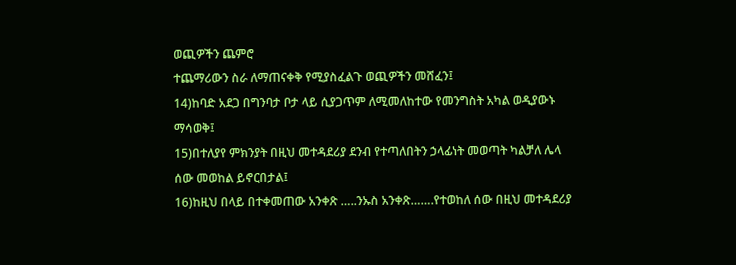ወጪዎችን ጨምሮ
ተጨማሪውን ስራ ለማጠናቀቅ የሚያስፈልጉ ወጪዎችን መሸፈን፤
14)ከባድ አደጋ በግንባታ ቦታ ላይ ሲያጋጥም ለሚመለከተው የመንግስት አካል ወዲያውኑ
ማሳወቅ፤
15)በተለያየ ምክንያት በዚህ መተዳደሪያ ደንብ የተጣለበትን ኃላፊነት መወጣት ካልቻለ ሌላ
ሰው መወከል ይኖርበታል፤
16)ከዚህ በላይ በተቀመጠው አንቀጽ …..ንኡስ አንቀጽ…….የተወከለ ሰው በዚህ መተዳደሪያ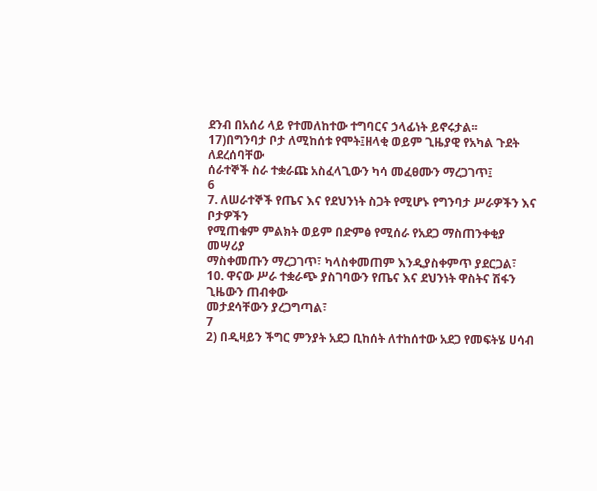ደንብ በአሰሪ ላይ የተመለከተው ተግባርና ኃላፊነት ይኖሩታል፡፡
17)በግንባታ ቦታ ለሚከሰቱ የሞት፤ዘላቂ ወይም ጊዜያዊ የአካል ጉደት ለደረሰባቸው
ሰራተኞች ስራ ተቋራጩ አስፈላጊውን ካሳ መፈፀሙን ማረጋገጥ፤
6
7. ለሠራተኞች የጤና እና የደህንነት ስጋት የሚሆኑ የግንባታ ሥራዎችን እና ቦታዎችን
የሚጠቁም ምልክት ወይም በድምፅ የሚሰራ የአደጋ ማስጠንቀቂያ መሣሪያ
ማስቀመጡን ማረጋገጥ፣ ካላስቀመጠም እንዲያስቀምጥ ያደርጋል፣
10. ዋናው ሥራ ተቋራጭ ያስገባውን የጤና እና ደህንነት ዋስትና ሽፋን ጊዜውን ጠብቀው
መታደሳቸውን ያረጋግጣል፣
7
2) በዲዛይን ችግር ምንያት አደጋ ቢከሰት ለተከሰተው አደጋ የመፍትሄ ሀሳብ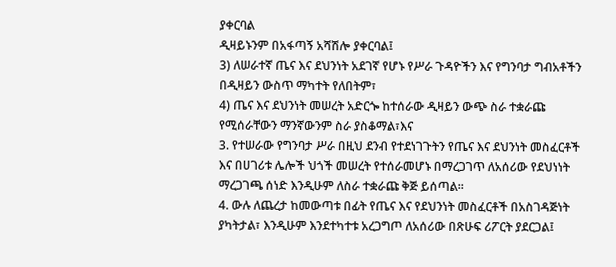ያቀርባል
ዲዛይኑንም በአፋጣኝ አሻሽሎ ያቀርባል፤
3) ለሠራተኛ ጤና እና ደህንነት አደገኛ የሆኑ የሥራ ጉዳዮችን እና የግንባታ ግብአቶችን
በዲዛይን ውስጥ ማካተት የለበትም፣
4) ጤና እና ደህንነት መሠረት አድርጐ ከተሰራው ዲዛይን ውጭ ስራ ተቋራጩ
የሚሰራቸውን ማንኛውንም ስራ ያስቆማል፣እና
3. የተሠራው የግንባታ ሥራ በዚህ ደንብ የተደነገጉትን የጤና እና ደህንነት መስፈርቶች
እና በሀገሪቱ ሌሎች ህጎች መሠረት የተሰራመሆኑ በማረጋገጥ ለአሰሪው የደህነነት
ማረጋገጫ ሰነድ እንዲሁም ለስራ ተቋራጩ ቅጅ ይሰጣል፡፡
4. ውሉ ለጨረታ ከመውጣቱ በፊት የጤና እና የደህንነት መስፈርቶች በአስገዳጅነት
ያካትታል፣ እንዲሁም እንደተካተቱ አረጋግጦ ለአሰሪው በጽሁፍ ሪፖርት ያደርጋል፤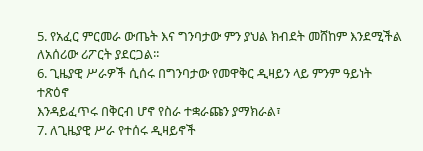5. የአፈር ምርመራ ውጤት እና ግንባታው ምን ያህል ክብደት መሸከም እንደሚችል
ለአሰሪው ሪፖርት ያደርጋል፡፡
6. ጊዜያዊ ሥራዎች ሲሰሩ በግንባታው የመዋቅር ዲዛይን ላይ ምንም ዓይነት ተጽዕኖ
እንዳይፈጥሩ በቅርብ ሆኖ የስራ ተቋራጩን ያማክራል፣
7. ለጊዜያዊ ሥራ የተሰሩ ዲዛይኖች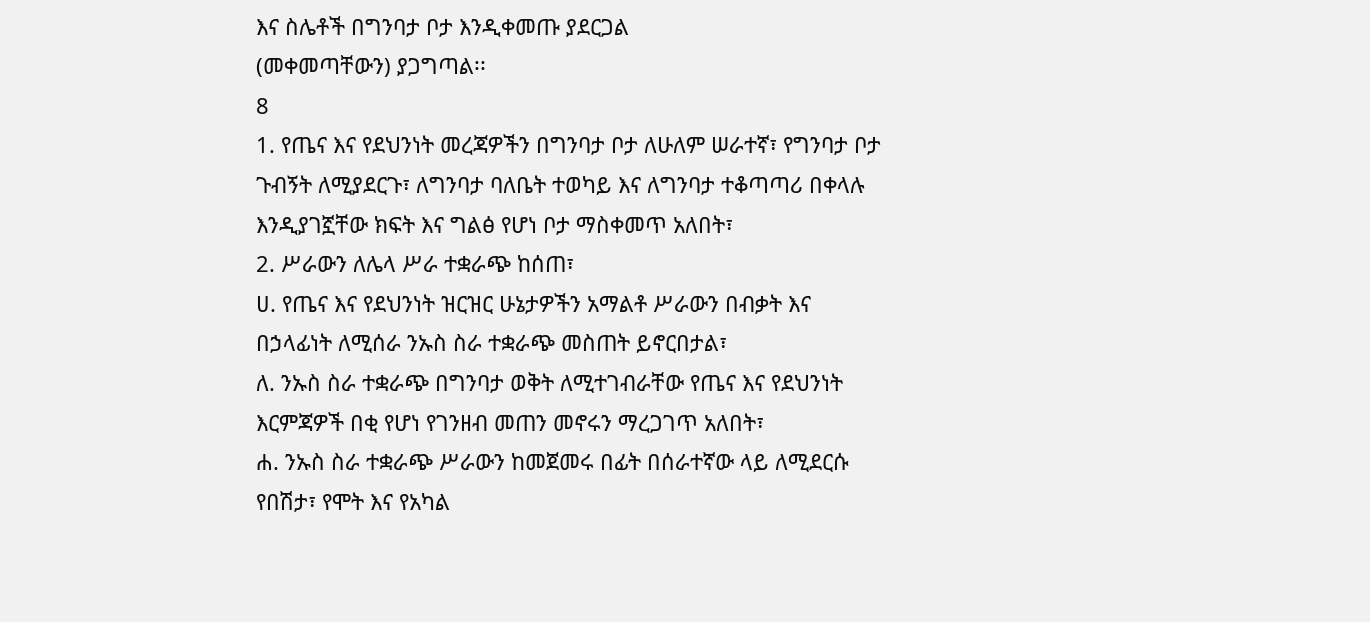እና ስሌቶች በግንባታ ቦታ እንዲቀመጡ ያደርጋል
(መቀመጣቸውን) ያጋግጣል፡፡
8
1. የጤና እና የደህንነት መረጃዎችን በግንባታ ቦታ ለሁለም ሠራተኛ፣ የግንባታ ቦታ
ጉብኝት ለሚያደርጉ፣ ለግንባታ ባለቤት ተወካይ እና ለግንባታ ተቆጣጣሪ በቀላሉ
እንዲያገኟቸው ክፍት እና ግልፅ የሆነ ቦታ ማስቀመጥ አለበት፣
2. ሥራውን ለሌላ ሥራ ተቋራጭ ከሰጠ፣
ሀ. የጤና እና የደህንነት ዝርዝር ሁኔታዎችን አማልቶ ሥራውን በብቃት እና
በኃላፊነት ለሚሰራ ንኡስ ስራ ተቋራጭ መስጠት ይኖርበታል፣
ለ. ንኡስ ስራ ተቋራጭ በግንባታ ወቅት ለሚተገብራቸው የጤና እና የደህንነት
እርምጃዎች በቂ የሆነ የገንዘብ መጠን መኖሩን ማረጋገጥ አለበት፣
ሐ. ንኡስ ስራ ተቋራጭ ሥራውን ከመጀመሩ በፊት በሰራተኛው ላይ ለሚደርሱ
የበሽታ፣ የሞት እና የአካል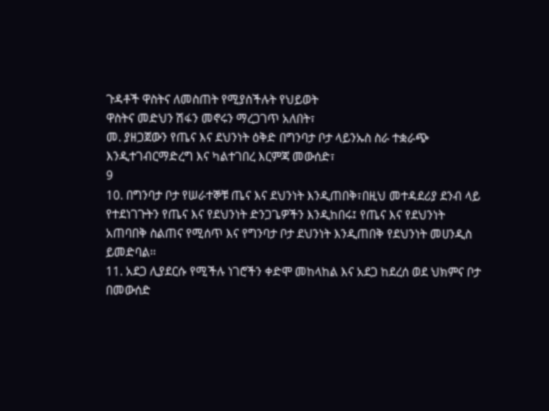ጉዳቶች ዋስትና ለመስጠት የሚያስችሉት የህይወት
ዋስትና መድህን ሽፋን መኖሩን ማረጋገጥ አለበት፣
መ. ያዘጋጀውን የጤና እና ደህንነት ዕቅድ በግንባታ ቦታ ላይንኡስ ስራ ተቋራጭ
እንዲተገብርማድረግ እና ካልተገበረ እርምጃ መውሰድ፣
9
10. በግንባታ ቦታ የሠራተኞቹ ጤና እና ደህንነት እንዲጠበቅ፣በዚህ መተዳደሪያ ደንብ ላይ
የተደነገጉትን የጤና እና የደህንነት ድንጋጌዎችን እንዲከበሩ፤ የጤና እና የደህንነት
አጠባበቅ ስልጠና የሚሰጥ እና የግንባታ ቦታ ደህንነት እንዲጠበቅ የደህንነት መሀንዲስ
ይመድባል፡፡
11. አደጋ ሊያደርሱ የሚችሉ ነገሮችን ቀድሞ መከላከል እና አደጋ ከደረሰ ወደ ህክምና ቦታ
በመውሰድ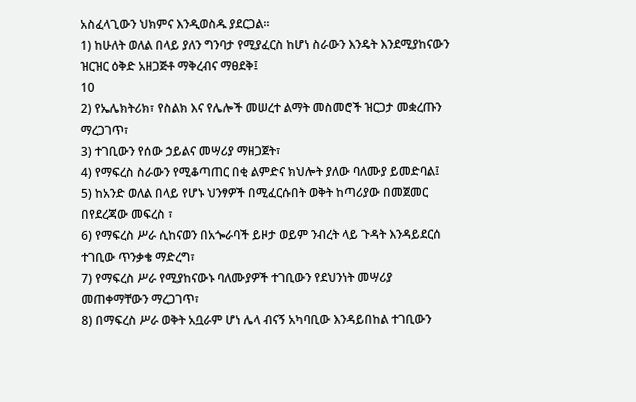አስፈላጊውን ህክምና እንዲወስዱ ያደርጋል፡፡
1) ከሁለት ወለል በላይ ያለን ግንባታ የሚያፈርስ ከሆነ ስራውን እንዴት እንደሚያከናውን
ዝርዝር ዕቅድ አዘጋጅቶ ማቅረብና ማፀደቅ፤
10
2) የኤሌክትሪክ፣ የስልክ እና የሌሎች መሠረተ ልማት መስመሮች ዝርጋታ መቋረጡን
ማረጋገጥ፣
3) ተገቢውን የሰው ኃይልና መሣሪያ ማዘጋጀት፣
4) የማፍረስ ስራውን የሚቆጣጠር በቂ ልምድና ክህሎት ያለው ባለሙያ ይመድባል፤
5) ከአንድ ወለል በላይ የሆኑ ህንፃዎች በሚፈርሱበት ወቅት ከጣሪያው በመጀመር
በየደረጃው መፍረስ ፣
6) የማፍረስ ሥራ ሲከናወን በአጐራባች ይዞታ ወይም ንብረት ላይ ጉዳት እንዳይደርሰ
ተገቢው ጥንቃቄ ማድረግ፣
7) የማፍረስ ሥራ የሚያከናውኑ ባለሙያዎች ተገቢውን የደህንነት መሣሪያ
መጠቀማቸውን ማረጋገጥ፣
8) በማፍረስ ሥራ ወቅት አቧራም ሆነ ሌላ ብናኝ አካባቢው እንዳይበከል ተገቢውን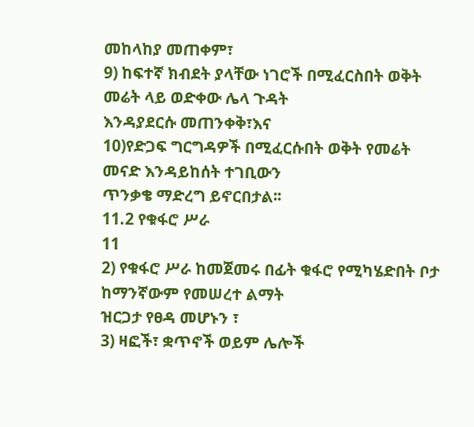መከላከያ መጠቀም፣
9) ከፍተኛ ክብደት ያላቸው ነገሮች በሚፈርስበት ወቅት መሬት ላይ ወድቀው ሌላ ጉዳት
እንዳያደርሱ መጠንቀቅ፣እና
10)የድጋፍ ግርግዳዎች በሚፈርሱበት ወቅት የመሬት መናድ እንዳይከሰት ተገቢውን
ጥንቃቄ ማድረግ ይኖርበታል፡፡
11.2 የቁፋሮ ሥራ
11
2) የቁፋሮ ሥራ ከመጀመሩ በፊት ቁፋሮ የሚካሄድበት ቦታ ከማንኛውም የመሠረተ ልማት
ዝርጋታ የፀዳ መሆኑን ፣
3) ዛፎች፣ ቋጥኖች ወይም ሌሎች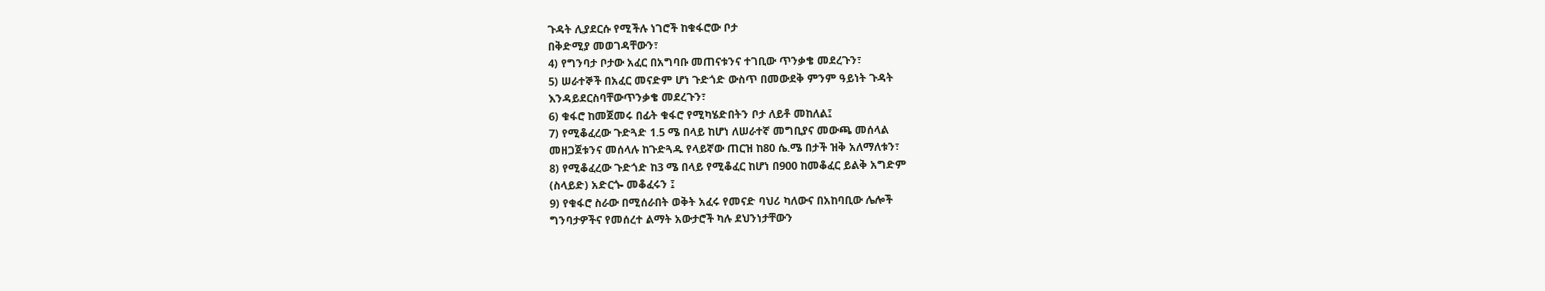ጉዳት ሊያደርሱ የሚችሉ ነገሮች ከቁፋሮው ቦታ
በቅድሚያ መወገዳቸውን፣
4) የግንባታ ቦታው አፈር በአግባቡ መጠናቱንና ተገቢው ጥንቃቄ መደረጉን፣
5) ሠራተኞች በአፈር መናድም ሆነ ጉድጎድ ውስጥ በመውደቅ ምንም ዓይነት ጉዳት
እንዳይደርስባቸውጥንቃቄ መደረጉን፣
6) ቁፋሮ ከመጀመሩ በፊት ቁፋሮ የሚካሄድበትን ቦታ ለይቶ መከለል፤
7) የሚቆፈረው ጉድጓድ 1.5 ሜ በላይ ከሆነ ለሠራተኛ መግቢያና መውጫ መሰላል
መዘጋጀቱንና መሰላሉ ከጉድጓዱ የላይኛው ጠርዝ ከ80 ሴ.ሜ በታች ዝቅ አለማለቱን፣
8) የሚቆፈረው ጉድጎድ ከ3 ሜ በላይ የሚቆፈር ከሆነ በ900 ከመቆፈር ይልቅ አግድም
(ስላይድ) አድርጐ መቆፈሩን ፤
9) የቁፋሮ ስራው በሚሰራበት ወቅት አፈሩ የመናድ ባህሪ ካለውና በአከባቢው ሌሎች
ግንባታዎችና የመሰረተ ልማት አውታሮች ካሉ ደህንነታቸውን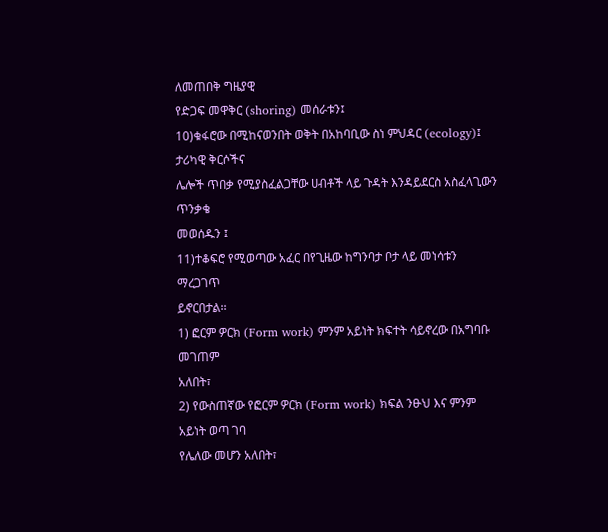ለመጠበቅ ግዜያዊ
የድጋፍ መዋቅር (shoring) መሰራቱን፤
10)ቁፋሮው በሚከናወንበት ወቅት በአከባቢው ስነ ምህዳር (ecology)፤ ታሪካዊ ቅርሶችና
ሌሎች ጥበቃ የሚያስፈልጋቸው ሀብቶች ላይ ጉዳት እንዳይደርስ አስፈላጊውን ጥንቃቄ
መወሰዱን ፤
11)ተቆፍሮ የሚወጣው አፈር በየጊዜው ከግንባታ ቦታ ላይ መነሳቱን ማረጋገጥ
ይኖርበታል፡፡
1) ፎርም ዎርክ (Form work) ምንም አይነት ክፍተት ሳይኖረው በአግባቡ መገጠም
አለበት፣
2) የውስጠኛው የፎርም ዎርክ (Form work) ክፍል ንፁህ እና ምንም አይነት ወጣ ገባ
የሌለው መሆን አለበት፣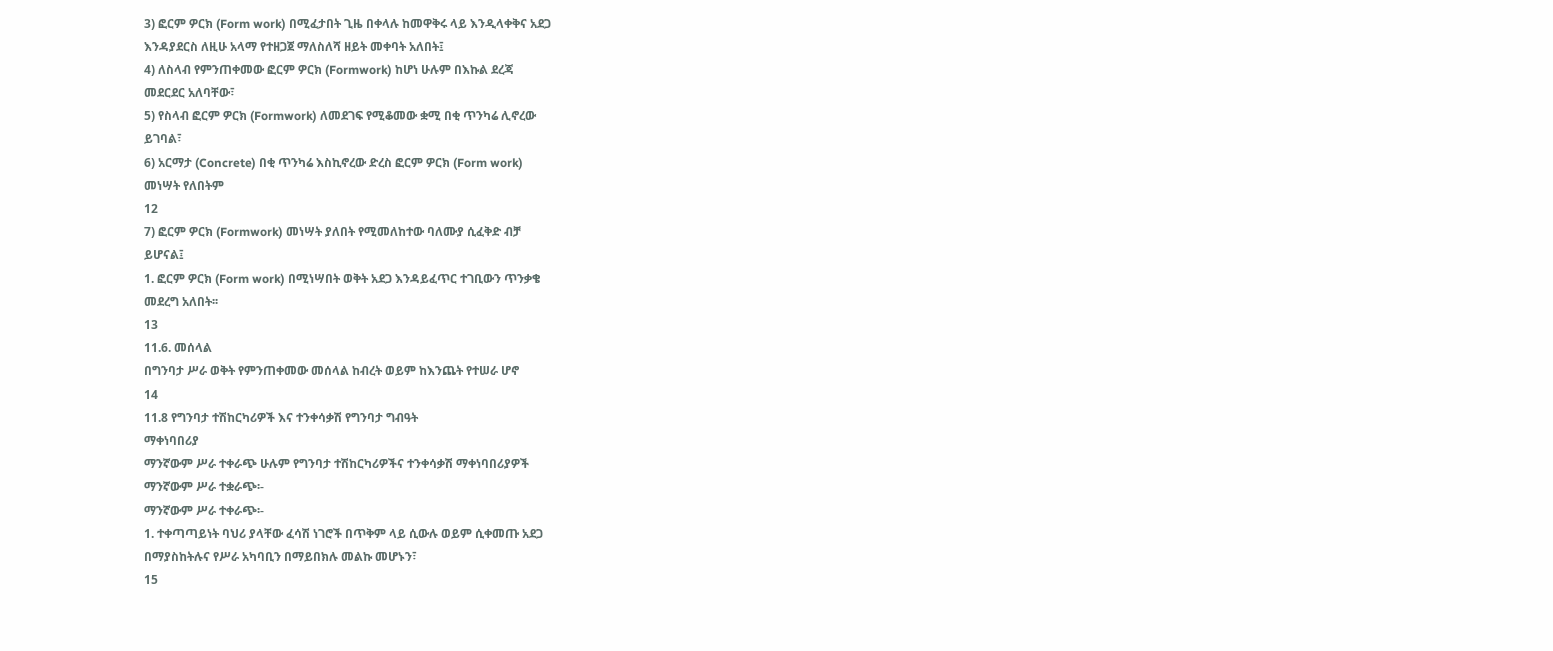3) ፎርም ዎርክ (Form work) በሚፈታበት ጊዜ በቀላሉ ከመዋቅሩ ላይ እንዲላቀቅና አደጋ
እንዳያደርስ ለዚሁ አላማ የተዘጋጀ ማለስለሻ ዘይት መቀባት አለበት፤
4) ለስላብ የምንጠቀመው ፎርም ዎርክ (Formwork) ከሆነ ሁሉም በእኩል ደረጃ
መደርደር አለባቸው፣
5) የስላብ ፎርም ዎርክ (Formwork) ለመደገፍ የሚቆመው ቋሚ በቂ ጥንካሬ ሊኖረው
ይገባል፣
6) አርማታ (Concrete) በቂ ጥንካሬ እስኪኖረው ድረስ ፎርም ዎርክ (Form work)
መነሣት የለበትም
12
7) ፎርም ዎርክ (Formwork) መነሣት ያለበት የሚመለከተው ባለሙያ ሲፈቅድ ብቻ
ይሆናል፤
1. ፎርም ዎርክ (Form work) በሚነሣበት ወቅት አደጋ እንዳይፈጥር ተገቢውን ጥንቃቄ
መደረግ አለበት፡፡
13
11.6. መሰላል
በግንባታ ሥራ ወቅት የምንጠቀመው መሰላል ከብረት ወይም ከእንጨት የተሠራ ሆኖ
14
11.8 የግንባታ ተሽከርካሪዎች እና ተንቀሳቃሽ የግንባታ ግብዓት
ማቀነባበሪያ
ማንኛውም ሥራ ተቀራጭ ሁሉም የግንባታ ተሽከርካሪዎችና ተንቀሳቃሽ ማቀነባበሪያዎች
ማንኛውም ሥራ ተቋራጭ፡-
ማንኛውም ሥራ ተቀራጭ፡-
1. ተቀጣጣይነት ባህሪ ያላቸው ፈሳሽ ነገሮች በጥቅም ላይ ሲውሉ ወይም ሲቀመጡ አደጋ
በማያስከትሉና የሥራ አካባቢን በማይበክሉ መልኩ መሆኑን፣
15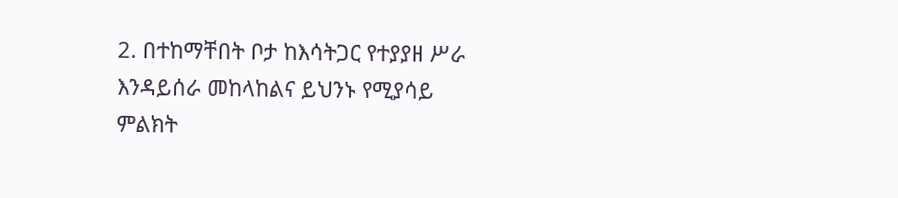2. በተከማቸበት ቦታ ከእሳትጋር የተያያዘ ሥራ እንዳይሰራ መከላከልና ይህንኑ የሚያሳይ
ምልክት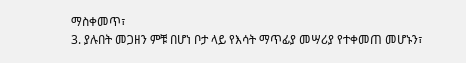ማስቀመጥ፣
3. ያሉበት መጋዘን ምቹ በሆነ ቦታ ላይ የእሳት ማጥፊያ መሣሪያ የተቀመጠ መሆኑን፣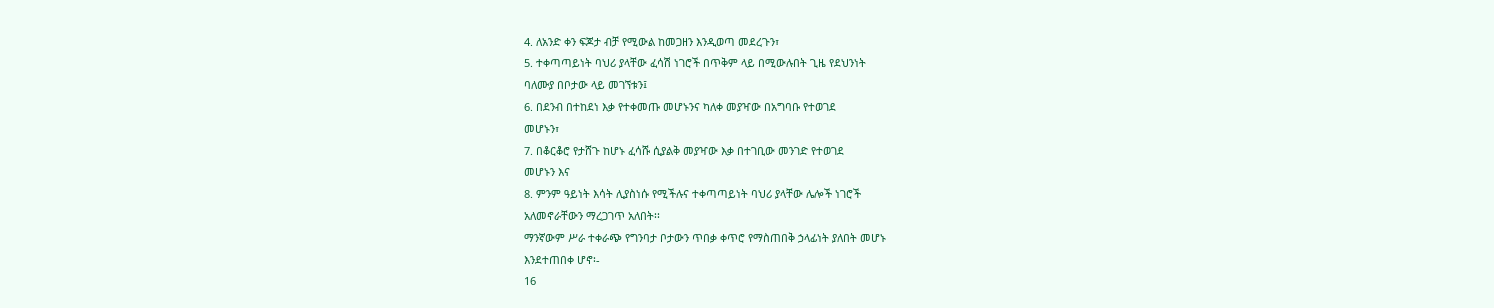4. ለአንድ ቀን ፍጆታ ብቻ የሚውል ከመጋዘን እንዲወጣ መደረጉን፣
5. ተቀጣጣይነት ባህሪ ያላቸው ፈሳሽ ነገሮች በጥቅም ላይ በሚውሉበት ጊዜ የደህንነት
ባለሙያ በቦታው ላይ መገኘቱን፤
6. በደንብ በተከደነ እቃ የተቀመጡ መሆኑንና ካለቀ መያዣው በአግባቡ የተወገደ
መሆኑን፣
7. በቆርቆሮ የታሸጉ ከሆኑ ፈሳሹ ሲያልቅ መያዣው እቃ በተገቢው መንገድ የተወገደ
መሆኑን እና
8. ምንም ዓይነት እሳት ሊያስነሱ የሚችሉና ተቀጣጣይነት ባህሪ ያላቸው ሌሎች ነገሮች
አለመኖራቸውን ማረጋገጥ አለበት፡፡
ማንኛውም ሥራ ተቀራጭ የግንባታ ቦታውን ጥበቃ ቀጥሮ የማስጠበቅ ኃላፊነት ያለበት መሆኑ
እንደተጠበቀ ሆኖ፡-
16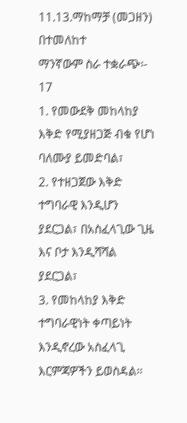11.13.ማከማቻ (መጋዘን) በተመለከተ
ማንኛውም ስራ ተቋራጭ፡-
17
1. የመውደቅ መከላከያ እቅድ የሚያዘጋጅ ብቁ የሆነ ባለሙያ ይመድባል፣
2. የተዘጋጀው እቅድ ተግባራዊ እንዲሆን ያደርጋል፣ በአስፈላጊው ጊዜ እና ቦታ እንዲሻሻል
ያደርጋል፣
3. የመከላከያ እቅድ ተግባራዊነት ቀጣይነት እንዲኖረው አስፈላጊ እርምጃዎችን ይወስዳል፡፡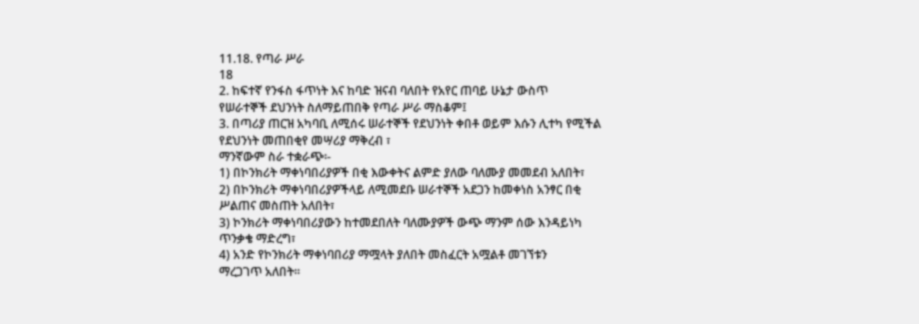11.18. የጣራ ሥራ
18
2. ከፍተኛ የንፋስ ፋጥነት እና ከባድ ዝናብ ባለበት የአየር ጠባይ ሁኔታ ውስጥ
የሠራተኞች ደህንነት ስለማይጠበቅ የጣራ ሥራ ማስቆም፤
3. በጣሪያ ጠርዝ አካባቢ ለሚሰሩ ሠራተኞች የደህንነት ቀበቶ ወይም እሱን ሊተካ የሚችል
የደህንነት መጠበቂየ መሣሪያ ማቅረብ ፣
ማንኛውም ስራ ተቋራጭ፡-
1) በኮንክሪት ማቀነባበሪያዎች በቂ እውቀትና ልምድ ያለው ባለሙያ መመደብ አለበት፣
2) በኮንክሪት ማቀነባበሪያዎችላይ ለሚመደቡ ሠራተኞች አደጋን ከመቀነስ አንፃር በቂ
ሥልጠና መስጠት አለበት፣
3) ኮንክሪት ማቀነባበሪያውን ከተመደበለት ባለሙያዎች ውጭ ማንም ሰው እንዳይነካ
ጥንቃቄ ማድረግ፣
4) አንድ የኮንክሪት ማቀነባበሪያ ማሟላት ያለበት መስፈርት አሟልቶ መገኘቱን
ማረጋገጥ አለበት፡፡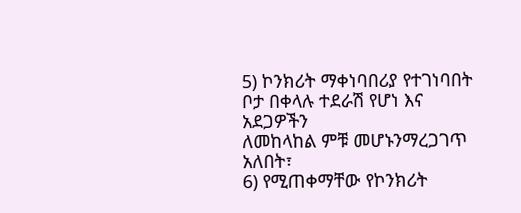5) ኮንክሪት ማቀነባበሪያ የተገነባበት ቦታ በቀላሉ ተደራሽ የሆነ እና አደጋዎችን
ለመከላከል ምቹ መሆኑንማረጋገጥ አለበት፣
6) የሚጠቀማቸው የኮንክሪት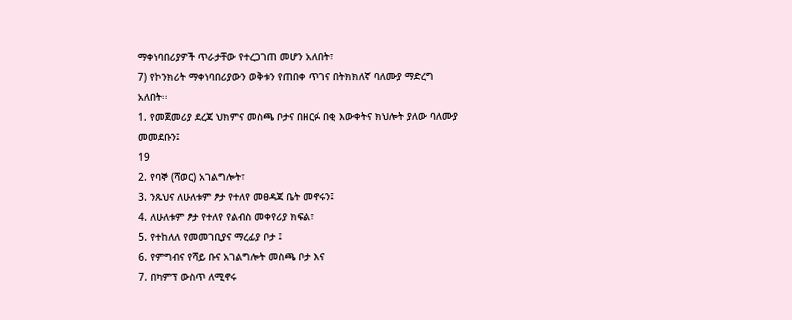ማቀነባበሪያዎች ጥራታቸው የተረጋገጠ መሆን አለበት፣
7) የኮንክሪት ማቀነባበሪያውን ወቅቱን የጠበቀ ጥገና በትክክለኛ ባለሙያ ማድረግ
አለበት፡፡
1. የመጀመሪያ ደረጃ ህክምና መስጫ ቦታና በዘርፉ በቂ እውቀትና ክህሎት ያለው ባለሙያ
መመደቡን፤
19
2. የባኞ (ሻወር) አገልግሎት፣
3. ንጹህና ለሁለቱም ፆታ የተለየ መፀዳጃ ቤት መኖሩን፤
4. ለሁለቱም ፆታ የተለየ የልብስ መቀየሪያ ክፍል፣
5. የተከለለ የመመገቢያና ማረፊያ ቦታ ፤
6. የምግብና የሻይ ቡና አገልግሎት መስጫ ቦታ እና
7. በካምፕ ውስጥ ለሚኖሩ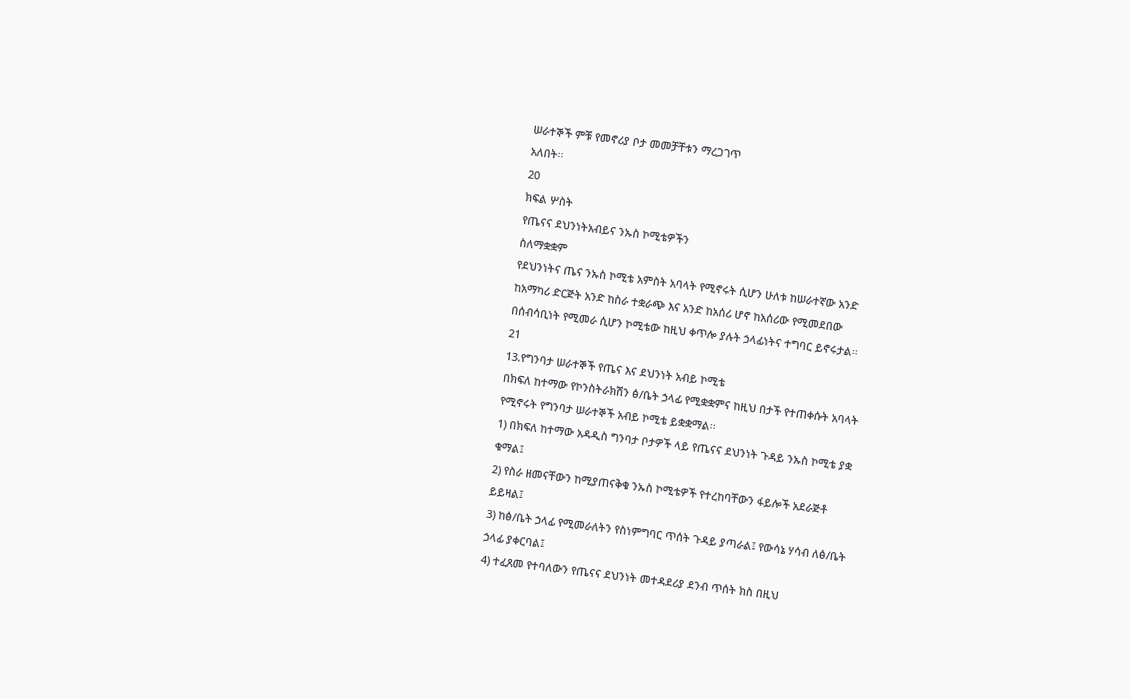ሠራተኞች ምቹ የመኖሪያ ቦታ መመቻቸቱን ማረጋገጥ
አለበት፡፡
20
ክፍል ሦስት
የጤናና ደህንነትአብይና ንኡስ ኮሚቴዎችን
ስለማቋቋም
የደህንነትና ጤና ንኡስ ኮሚቴ አምስት አባላት የሚኖሩት ሲሆን ሁለቱ ከሠራተኛው አንድ
ከአማካሪ ድርጅት አንድ ከስራ ተቋራጭ እና አንድ ከአሰሪ ሆኖ ከአሰሪው የሚመደበው
በሰብሳቢነት የሚመራ ሲሆን ኮሚቴው ከዚህ ቀጥሎ ያሉት ኃላፊነትና ተግባር ይኖሩታል፡፡
21
13.የግንባታ ሠራተኞች የጤና እና ደህንነት አብይ ኮሚቴ
በክፍለ ከተማው የኮንስትራክሽን ፅ/ቤት ኃላፊ የሚቋቋምና ከዚህ በታች የተጠቀሱት አባላት
የሚኖሩት የግንባታ ሠራተኞች አብይ ኮሚቴ ይቋቋማል፡፡
1) በክፍለ ከተማው አዳዲስ ግንባታ ቦታዎች ላይ የጤናና ደህንነት ጉዳይ ንኡስ ኮሚቴ ያቋ
ቁማል፤
2) የስራ ዘመናቸውን ከሚያጠናቅቁ ንኡስ ኮሚቴዎች የተረከባቸውን ፋይሎች አደራጅቶ
ይይዛል፤
3) ከፅ/ቤት ኃላፊ የሚመራለትን የስነምግባር ጥሰት ጉዳይ ያጣራል፤ የውሳኔ ሃሳብ ለፅ/ቤት
ኃላፊ ያቀርባል፤
4) ተፈጸመ የተባለውን የጤናና ደህንነት መተዳደሪያ ደንብ ጥሰት ክስ በዚህ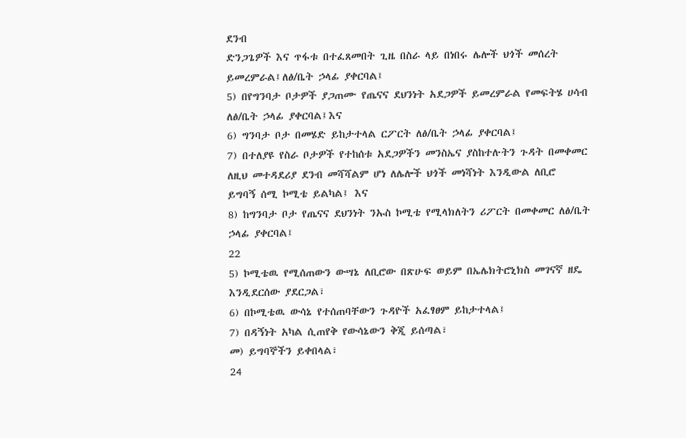ደንብ
ድንጋጌዎች እና ጥፋቱ በተፈጸመበት ጊዜ በስራ ላይ በነበሩ ሌሎች ህጎች መሰረት
ይመረምራል፤ለፅ/ቤት ኃላፊ ያቀርባል፤
5) በየግንባታ ቦታዎች ያጋጠሙ የጤናና ደህንነት አደጋዎች ይመረምራል የመፍትሄ ሀሳብ
ለፅ/ቤት ኃላፊ ያቀርባል፤እና
6) ግንባታ ቦታ በመሄድ ይከታተላል ርፖርት ለፅ/ቤት ኃላፊ ያቀርባል፤
7) በተለያዩ የስራ ቦታዎች የተከሰቱ አደጋዎችን መንስኤና ያስከተሉትን ጉዳት በመቀመር
ለዚህ መተዳደሪያ ደንብ መሻሻልም ሆነ ለሌሎች ህጎች መነሻነት እንዲውል ለቢሮ
ይግባኝ ሰሚ ኮሚቴ ይልካል፤ እና
8) ከግንባታ ቦታ የጤናና ደህንነት ንኡስ ኮሚቴ የሚላክለትን ሪፖርት በመቀመር ለፅ/ቤት
ኃላፊ ያቀርባል፤
22
5) ኮሚቴዉ የሚሰጠውን ውሣኔ ለቢሮው በጽሁፍ ወይም በኤሌክትሮኒክስ መገናኛ ዘዴ
እንዲደርሰው ያደርጋል፣
6) በኮሚቴዉ ውሳኔ የተሰጠባቸውን ጉዳዮች አፈፃፀም ይከታተላል፤
7) በዳኝነት አካል ሲጠየቅ የውሳኔውን ቅጂ ይሰጣል፣
መ) ይግባኞችን ይቀበላል፣
24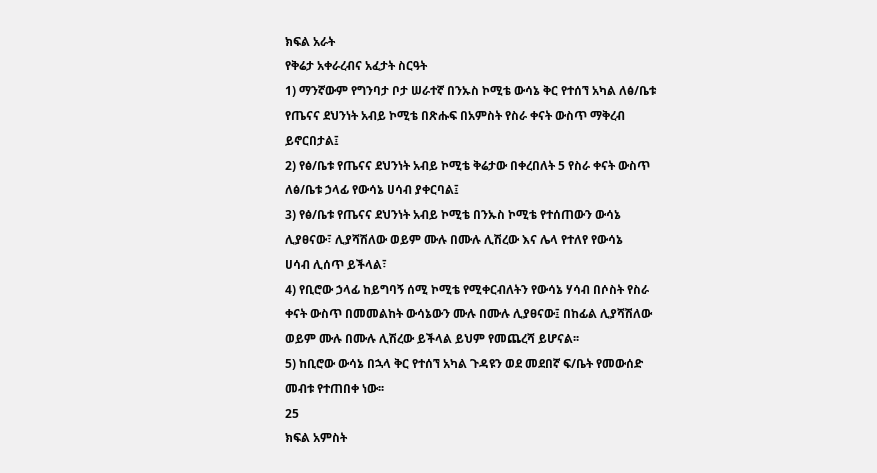ክፍል አራት
የቅሬታ አቀራረብና አፈታት ስርዓት
1) ማንኛውም የግንባታ ቦታ ሠራተኛ በንኡስ ኮሚቴ ውሳኔ ቅር የተሰኘ አካል ለፅ/ቤቱ
የጤናና ደህንነት አብይ ኮሚቴ በጽሑፍ በአምስት የስራ ቀናት ውስጥ ማቅረብ
ይኖርበታል፤
2) የፅ/ቤቱ የጤናና ደህንነት አብይ ኮሚቴ ቅሬታው በቀረበለት 5 የስራ ቀናት ውስጥ
ለፅ/ቤቱ ኃላፊ የውሳኔ ሀሳብ ያቀርባል፤
3) የፅ/ቤቱ የጤናና ደህንነት አብይ ኮሚቴ በንኡስ ኮሚቴ የተሰጠውን ውሳኔ
ሊያፀናው፣ ሊያሻሽለው ወይም ሙሉ በሙሉ ሊሽረው እና ሌላ የተለየ የውሳኔ
ሀሳብ ሊሰጥ ይችላል፣
4) የቢሮው ኃላፊ ከይግባኝ ሰሚ ኮሚቴ የሚቀርብለትን የውሳኔ ሃሳብ በሶስት የስራ
ቀናት ውስጥ በመመልከት ውሳኔውን ሙሉ በሙሉ ሊያፀናው፤ በከፊል ሊያሻሽለው
ወይም ሙሉ በሙሉ ሊሽረው ይችላል ይህም የመጨረሻ ይሆናል፡፡
5) ከቢሮው ውሳኔ በኋላ ቅር የተሰኘ አካል ጉዳዩን ወደ መደበኛ ፍ/ቤት የመውሰድ
መብቱ የተጠበቀ ነው፡፡
25
ክፍል አምስት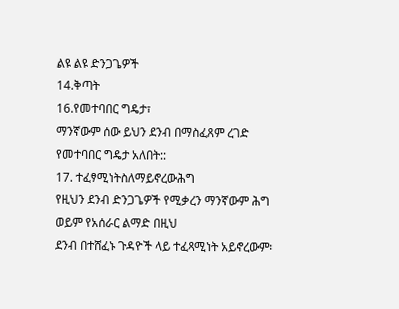ልዩ ልዩ ድንጋጌዎች
14.ቅጣት
16.የመተባበር ግዴታ፣
ማንኛውም ሰው ይህን ደንብ በማስፈጸም ረገድ የመተባበር ግዴታ አለበት::
17. ተፈፃሚነትስለማይኖረውሕግ
የዚህን ደንብ ድንጋጌዎች የሚቃረን ማንኛውም ሕግ ወይም የአሰራር ልማድ በዚህ
ደንብ በተሸፈኑ ጉዳዮች ላይ ተፈጻሚነት አይኖረውም፡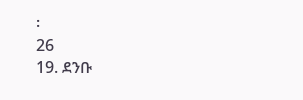፡
26
19. ደንቡ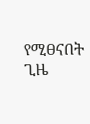የሚፀናበት ጊዜ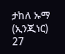ታከለ ኡማ (ኢንጂነር)
27